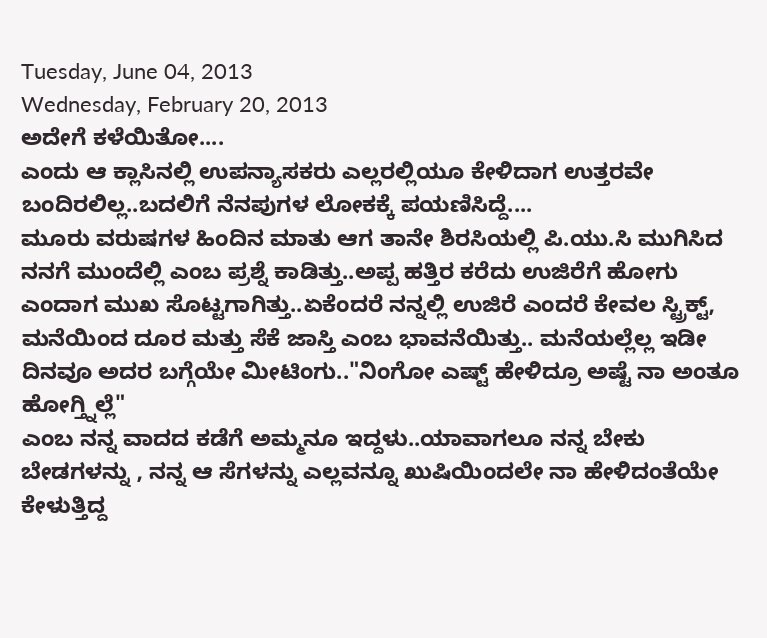Tuesday, June 04, 2013
Wednesday, February 20, 2013
ಅದೇಗೆ ಕಳೆಯಿತೋ....
ಎಂದು ಆ ಕ್ಲಾಸಿನಲ್ಲಿ ಉಪನ್ಯಾಸಕರು ಎಲ್ಲರಲ್ಲಿಯೂ ಕೇಳಿದಾಗ ಉತ್ತರವೇ ಬಂದಿರಲಿಲ್ಲ..ಬದಲಿಗೆ ನೆನಪುಗಳ ಲೋಕಕ್ಕೆ ಪಯಣಿಸಿದ್ದೆ....
ಮೂರು ವರುಷಗಳ ಹಿಂದಿನ ಮಾತು ಆಗ ತಾನೇ ಶಿರಸಿಯಲ್ಲಿ ಪಿ.ಯು.ಸಿ ಮುಗಿಸಿದ ನನಗೆ ಮುಂದೆಲ್ಲಿ ಎಂಬ ಪ್ರಶ್ನೆ ಕಾಡಿತ್ತು..ಅಪ್ಪ ಹತ್ತಿರ ಕರೆದು ಉಜಿರೆಗೆ ಹೋಗು ಎಂದಾಗ ಮುಖ ಸೊಟ್ಟಗಾಗಿತ್ತು..ಏಕೆಂದರೆ ನನ್ನಲ್ಲಿ ಉಜಿರೆ ಎಂದರೆ ಕೇವಲ ಸ್ಟ್ರಿಕ್ಟ್, ಮನೆಯಿಂದ ದೂರ ಮತ್ತು ಸೆಕೆ ಜಾಸ್ತಿ ಎಂಬ ಭಾವನೆಯಿತ್ತು.. ಮನೆಯಲ್ಲೆಲ್ಲ ಇಡೀ ದಿನವೂ ಅದರ ಬಗ್ಗೆಯೇ ಮೀಟಿಂಗು.."ನಿಂಗೋ ಎಷ್ಟ್ ಹೇಳಿದ್ರೂ ಅಷ್ಟೆ ನಾ ಅಂತೂ ಹೋಗ್ತ್ನಿಲ್ಲೆ"
ಎಂಬ ನನ್ನ ವಾದದ ಕಡೆಗೆ ಅಮ್ಮನೂ ಇದ್ದಳು..ಯಾವಾಗಲೂ ನನ್ನ ಬೇಕು ಬೇಡಗಳನ್ನು , ನನ್ನ ಆ ಸೆಗಳನ್ನು ಎಲ್ಲವನ್ನೂ ಖುಷಿಯಿಂದಲೇ ನಾ ಹೇಳಿದಂತೆಯೇ ಕೇಳುತ್ತಿದ್ದ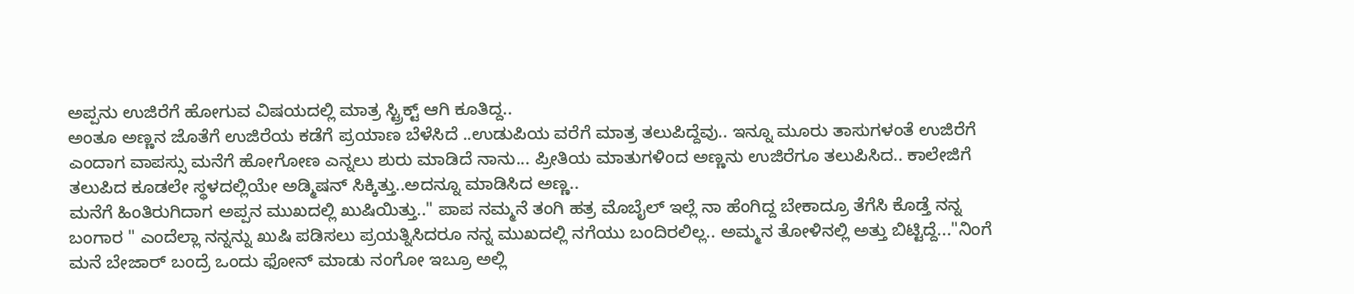ಅಪ್ಪನು ಉಜಿರೆಗೆ ಹೋಗುವ ವಿಷಯದಲ್ಲಿ ಮಾತ್ರ ಸ್ಟ್ರಿಕ್ಟ್ ಆಗಿ ಕೂತಿದ್ದ..
ಅಂತೂ ಅಣ್ಣನ ಜೊತೆಗೆ ಉಜಿರೆಯ ಕಡೆಗೆ ಪ್ರಯಾಣ ಬೆಳೆಸಿದೆ ..ಉಡುಪಿಯ ವರೆಗೆ ಮಾತ್ರ ತಲುಪಿದ್ದೆವು.. ಇನ್ನೂ ಮೂರು ತಾಸುಗಳಂತೆ ಉಜಿರೆಗೆ ಎಂದಾಗ ವಾಪಸ್ಸು ಮನೆಗೆ ಹೋಗೋಣ ಎನ್ನಲು ಶುರು ಮಾಡಿದೆ ನಾನು... ಪ್ರೀತಿಯ ಮಾತುಗಳಿಂದ ಅಣ್ಣನು ಉಜಿರೆಗೂ ತಲುಪಿಸಿದ.. ಕಾಲೇಜಿಗೆ ತಲುಪಿದ ಕೂಡಲೇ ಸ್ಥಳದಲ್ಲಿಯೇ ಅಡ್ಮಿಷನ್ ಸಿಕ್ಕಿತ್ತು..ಅದನ್ನೂ ಮಾಡಿಸಿದ ಅಣ್ಣ..
ಮನೆಗೆ ಹಿಂತಿರುಗಿದಾಗ ಅಪ್ಪನ ಮುಖದಲ್ಲಿ ಖುಷಿಯಿತ್ತು.." ಪಾಪ ನಮ್ಮನೆ ತಂಗಿ ಹತ್ರ ಮೊಬೈಲ್ ಇಲ್ಲೆ ನಾ ಹೆಂಗಿದ್ದ ಬೇಕಾದ್ರೂ ತೆಗೆಸಿ ಕೊಡ್ತೆ ನನ್ನ ಬಂಗಾರ " ಎಂದೆಲ್ಲಾ ನನ್ನನ್ನು ಖುಷಿ ಪಡಿಸಲು ಪ್ರಯತ್ನಿಸಿದರೂ ನನ್ನ ಮುಖದಲ್ಲಿ ನಗೆಯು ಬಂದಿರಲಿಲ್ಲ.. ಅಮ್ಮನ ತೋಳಿನಲ್ಲಿ ಅತ್ತು ಬಿಟ್ಟಿದ್ದೆ..."ನಿಂಗೆ ಮನೆ ಬೇಜಾರ್ ಬಂದ್ರೆ ಒಂದು ಫೋನ್ ಮಾಡು ನಂಗೋ ಇಬ್ರೂ ಅಲ್ಲಿ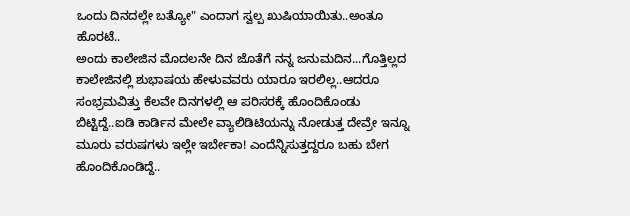ಒಂದು ದಿನದಲ್ಲೇ ಬತ್ಯೋ" ಎಂದಾಗ ಸ್ವಲ್ಪ ಖುಷಿಯಾಯಿತು..ಅಂತೂ ಹೊರಟೆ..
ಅಂದು ಕಾಲೇಜಿನ ಮೊದಲನೇ ದಿನ ಜೊತೆಗೆ ನನ್ನ ಜನುಮದಿನ...ಗೊತ್ತಿಲ್ಲದ ಕಾಲೇಜಿನಲ್ಲಿ ಶುಭಾಷಯ ಹೇಳುವವರು ಯಾರೂ ಇರಲಿಲ್ಲ..ಆದರೂ ಸಂಭ್ರಮವಿತ್ತು ಕೆಲವೇ ದಿನಗಳಲ್ಲಿ ಆ ಪರಿಸರಕ್ಕೆ ಹೊಂದಿಕೊಂಡು ಬಿಟ್ಟಿದ್ದೆ..ಐಡಿ ಕಾರ್ಡಿನ ಮೇಲೇ ವ್ಯಾಲಿಡಿಟಿಯನ್ನು ನೋಡುತ್ತ ದೇವ್ರೇ ಇನ್ನೂ ಮೂರು ವರುಷಗಳು ಇಲ್ಲೇ ಇರ್ಬೇಕಾ! ಎಂದೆನ್ನಿಸುತ್ತದ್ದರೂ ಬಹು ಬೇಗ ಹೊಂದಿಕೊಂಡಿದ್ದೆ..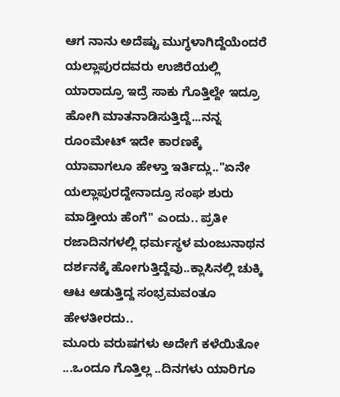ಆಗ ನಾನು ಅದೆಷ್ಟು ಮುಗ್ಧಳಾಗಿದ್ದೆಯೆಂದರೆ ಯಲ್ಲಾಪುರದವರು ಉಜಿರೆಯಲ್ಲಿ ಯಾರಾದ್ರೂ ಇದ್ರೆ ಸಾಕು ಗೊತ್ತಿಲ್ದೇ ಇದ್ರೂ ಹೋಗಿ ಮಾತನಾಡಿಸುತ್ತಿದ್ದೆ...ನನ್ನ ರೂಂಮೇಟ್ ಇದೇ ಕಾರಣಕ್ಕೆ ಯಾವಾಗಲೂ ಹೇಳ್ತಾ ಇರ್ತಿದ್ಲು.."ಏನೇ ಯಲ್ಲಾಪುರದ್ದೇನಾದ್ರೂ ಸಂಘ ಶುರು ಮಾಡ್ತೀಯ ಹೆಂಗೆ" ಎಂದು.. ಪ್ರತೀ ರಜಾದಿನಗಳಲ್ಲಿ ಧರ್ಮಸ್ಥಳ ಮಂಜುನಾಥನ ದರ್ಶನಕ್ಕೆ ಹೋಗುತ್ತಿದ್ದೆವು..ಕ್ಲಾಸಿನಲ್ಲಿ ಚುಕ್ಕಿ ಆಟ ಆಡುತ್ತಿದ್ದ ಸಂಭ್ರಮವಂತೂ ಹೇಳತೀರದು..
ಮೂರು ವರುಷಗಳು ಅದೇಗೆ ಕಳೆಯಿತೋ ...ಒಂದೂ ಗೊತ್ತಿಲ್ಲ ..ದಿನಗಳು ಯಾರಿಗೂ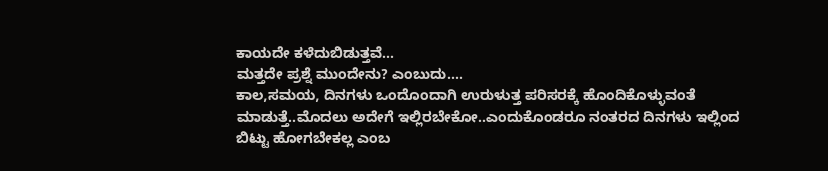ಕಾಯದೇ ಕಳೆದುಬಿಡುತ್ತವೆ...
ಮತ್ತದೇ ಪ್ರಶ್ನೆ ಮುಂದೇನು? ಎಂಬುದು....
ಕಾಲ,ಸಮಯ, ದಿನಗಳು ಒಂದೊಂದಾಗಿ ಉರುಳುತ್ತ ಪರಿಸರಕ್ಕೆ ಹೊಂದಿಕೊಳ್ಳುವಂತೆ ಮಾಡುತ್ತೆ..ಮೊದಲು ಅದೇಗೆ ಇಲ್ಲಿರಬೇಕೋ..ಎಂದುಕೊಂಡರೂ ನಂತರದ ದಿನಗಳು ಇಲ್ಲಿಂದ ಬಿಟ್ಟು ಹೋಗಬೇಕಲ್ಲ ಎಂಬ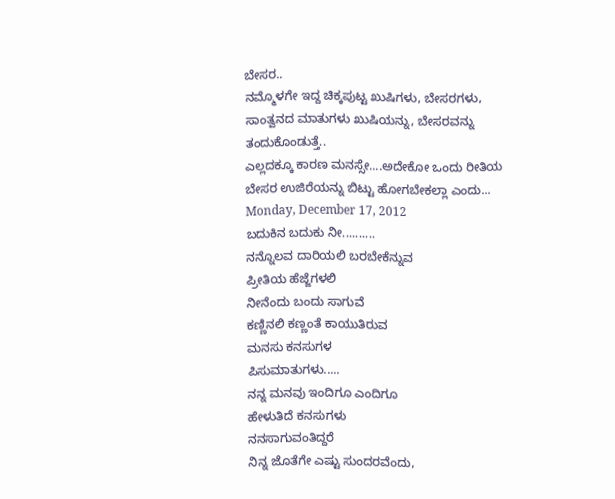ಬೇಸರ..
ನಮ್ಮೊಳಗೇ ಇದ್ದ ಚಿಕ್ಕಪುಟ್ಟ ಖುಷಿಗಳು, ಬೇಸರಗಳು, ಸಾಂತ್ವನದ ಮಾತುಗಳು ಖುಷಿಯನ್ನು, ಬೇಸರವನ್ನು ತಂದುಕೊಂಡುತ್ತೆ..
ಎಲ್ಲದಕ್ಕೂ ಕಾರಣ ಮನಸ್ಸೇ....ಅದೇಕೋ ಒಂದು ರೀತಿಯ ಬೇಸರ ಉಜಿರೆಯನ್ನು ಬಿಟ್ಟು ಹೋಗಬೇಕಲ್ಲಾ ಎಂದು...
Monday, December 17, 2012
ಬದುಕಿನ ಬದುಕು ನೀ..........
ನನ್ನೊಲವ ದಾರಿಯಲಿ ಬರಬೇಕೆನ್ನುವ
ಪ್ರೀತಿಯ ಹೆಜ್ಜೆಗಳಲಿ
ನೀನೆಂದು ಬಂದು ಸಾಗುವೆ
ಕಣ್ಣಿನಲಿ ಕಣ್ಣಂತೆ ಕಾಯುತಿರುವ
ಮನಸು ಕನಸುಗಳ
ಪಿಸುಮಾತುಗಳು.....
ನನ್ನ ಮನವು ಇಂದಿಗೂ ಎಂದಿಗೂ
ಹೇಳುತಿದೆ ಕನಸುಗಳು
ನನಸಾಗುವಂತಿದ್ದರೆ
ನಿನ್ನ ಜೊತೆಗೇ ಎಷ್ಟು ಸುಂದರವೆಂದು,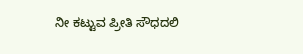ನೀ ಕಟ್ಟುವ ಪ್ರೀತಿ ಸೌಧದಲಿ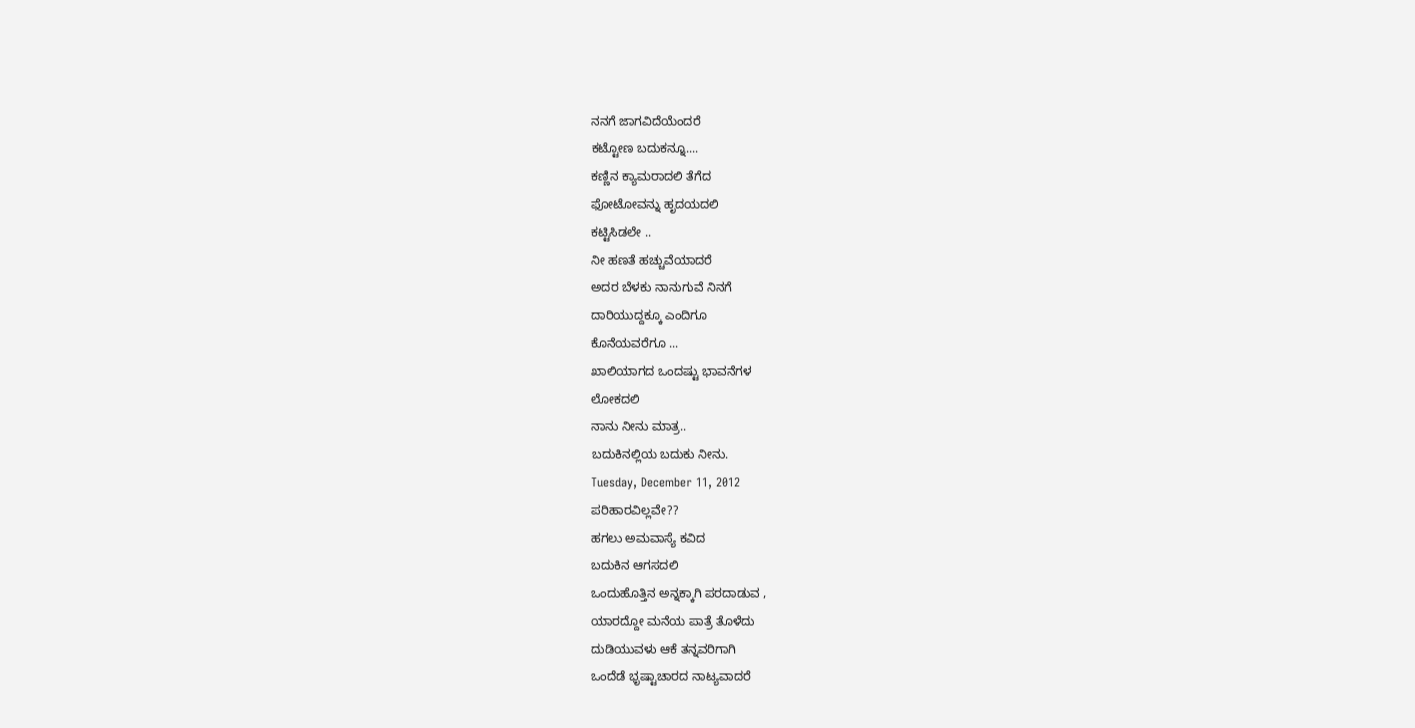ನನಗೆ ಜಾಗವಿದೆಯೆಂದರೆ
ಕಟ್ಟೋಣ ಬದುಕನ್ನೂ....
ಕಣ್ಣಿನ ಕ್ಯಾಮರಾದಲಿ ತೆಗೆದ
ಫೋಟೋವನ್ನು ಹೃದಯದಲಿ
ಕಟ್ಟಿಸಿಡಲೇ ..
ನೀ ಹಣತೆ ಹಚ್ಚುವೆಯಾದರೆ
ಅದರ ಬೆಳಕು ನಾನುಗುವೆ ನಿನಗೆ
ದಾರಿಯುದ್ದಕ್ಕೂ ಎಂದಿಗೂ
ಕೊನೆಯವರೆಗೂ ...
ಖಾಲಿಯಾಗದ ಒಂದಷ್ಟು ಭಾವನೆಗಳ
ಲೋಕದಲಿ
ನಾನು ನೀನು ಮಾತ್ರ..
ಬದುಕಿನಲ್ಲಿಯ ಬದುಕು ನೀನು.
Tuesday, December 11, 2012
ಪರಿಹಾರವಿಲ್ಲವೇ??
ಹಗಲು ಅಮವಾಸ್ಯೆ ಕವಿದ
ಬದುಕಿನ ಆಗಸದಲಿ
ಒಂದುಹೊತ್ತಿನ ಅನ್ನಕ್ಕಾಗಿ ಪರದಾಡುವ ,
ಯಾರದ್ದೋ ಮನೆಯ ಪಾತ್ರೆ ತೊಳೆದು
ದುಡಿಯುವಳು ಆಕೆ ತನ್ನವರಿಗಾಗಿ
ಒಂದೆಡೆ ಭೃಷ್ಟಾಚಾರದ ನಾಟ್ಯವಾದರೆ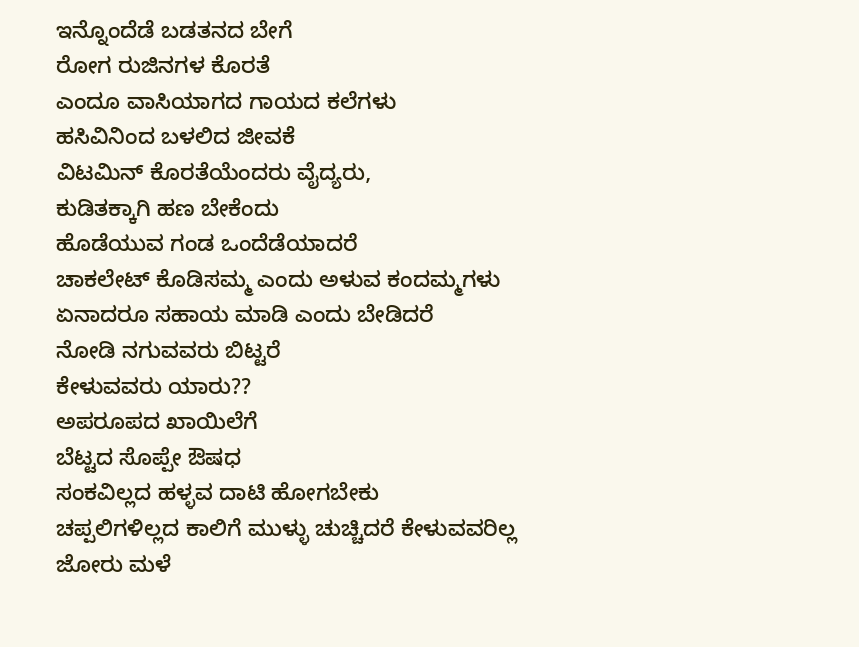ಇನ್ನೊಂದೆಡೆ ಬಡತನದ ಬೇಗೆ
ರೋಗ ರುಜಿನಗಳ ಕೊರತೆ
ಎಂದೂ ವಾಸಿಯಾಗದ ಗಾಯದ ಕಲೆಗಳು
ಹಸಿವಿನಿಂದ ಬಳಲಿದ ಜೀವಕೆ
ವಿಟಮಿನ್ ಕೊರತೆಯೆಂದರು ವೈದ್ಯರು,
ಕುಡಿತಕ್ಕಾಗಿ ಹಣ ಬೇಕೆಂದು
ಹೊಡೆಯುವ ಗಂಡ ಒಂದೆಡೆಯಾದರೆ
ಚಾಕಲೇಟ್ ಕೊಡಿಸಮ್ಮ ಎಂದು ಅಳುವ ಕಂದಮ್ಮಗಳು
ಏನಾದರೂ ಸಹಾಯ ಮಾಡಿ ಎಂದು ಬೇಡಿದರೆ
ನೋಡಿ ನಗುವವರು ಬಿಟ್ಟರೆ
ಕೇಳುವವರು ಯಾರು??
ಅಪರೂಪದ ಖಾಯಿಲೆಗೆ
ಬೆಟ್ಟದ ಸೊಪ್ಪೇ ಔಷಧ
ಸಂಕವಿಲ್ಲದ ಹಳ್ಳವ ದಾಟಿ ಹೋಗಬೇಕು
ಚಪ್ಪಲಿಗಳಿಲ್ಲದ ಕಾಲಿಗೆ ಮುಳ್ಳು ಚುಚ್ಚಿದರೆ ಕೇಳುವವರಿಲ್ಲ
ಜೋರು ಮಳೆ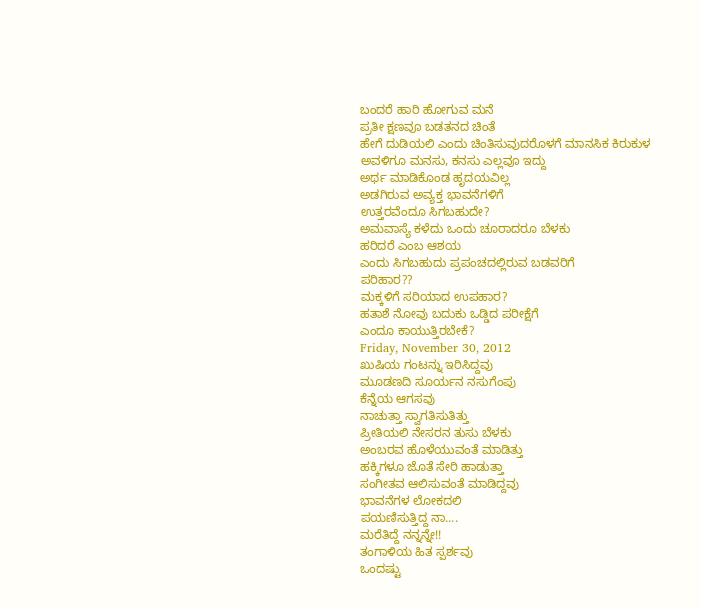ಬಂದರೆ ಹಾರಿ ಹೋಗುವ ಮನೆ
ಪ್ರತೀ ಕ್ಷಣವೂ ಬಡತನದ ಚಿಂತೆ
ಹೇಗೆ ದುಡಿಯಲಿ ಎಂದು ಚಿಂತಿಸುವುದರೊಳಗೆ ಮಾನಸಿಕ ಕಿರುಕುಳ
ಅವಳಿಗೂ ಮನಸು, ಕನಸು ಎಲ್ಲವೂ ಇದ್ದು
ಅರ್ಥ ಮಾಡಿಕೊಂಡ ಹೃದಯವಿಲ್ಲ
ಅಡಗಿರುವ ಅವ್ಯಕ್ತ ಭಾವನೆಗಳಿಗೆ
ಉತ್ತರವೆಂದೂ ಸಿಗಬಹುದೇ?
ಅಮವಾಸ್ಯೆ ಕಳೆದು ಒಂದು ಚೂರಾದರೂ ಬೆಳಕು
ಹರಿದರೆ ಎಂಬ ಆಶಯ
ಎಂದು ಸಿಗಬಹುದು ಪ್ರಪಂಚದಲ್ಲಿರುವ ಬಡವರಿಗೆ
ಪರಿಹಾರ??
ಮಕ್ಕಳಿಗೆ ಸರಿಯಾದ ಉಪಹಾರ?
ಹತಾಶೆ ನೋವು ಬದುಕು ಒಡ್ಡಿದ ಪರೀಕ್ಷೆಗೆ
ಎಂದೂ ಕಾಯುತ್ತಿರಬೇಕೆ?
Friday, November 30, 2012
ಖುಷಿಯ ಗಂಟನ್ನು ಇರಿಸಿದ್ದವು
ಮೂಡಣದಿ ಸೂರ್ಯನ ನಸುಗೆಂಪು
ಕೆನ್ನೆಯ ಆಗಸವು
ನಾಚುತ್ತಾ ಸ್ವಾಗತಿಸುತಿತ್ತು
ಪ್ರೀತಿಯಲಿ ನೇಸರನ ತುಸು ಬೆಳಕು
ಅಂಬರವ ಹೊಳೆಯುವಂತೆ ಮಾಡಿತ್ತು
ಹಕ್ಕಿಗಳೂ ಜೊತೆ ಸೇರಿ ಹಾಡುತ್ತಾ
ಸಂಗೀತವ ಆಲಿಸುವಂತೆ ಮಾಡಿದ್ದವು
ಭಾವನೆಗಳ ಲೋಕದಲಿ
ಪಯಣಿಸುತ್ತಿದ್ದ ನಾ....
ಮರೆತಿದ್ದೆ ನನ್ನನ್ನೇ!!
ತಂಗಾಳಿಯ ಹಿತ ಸ್ಪರ್ಶವು
ಒಂದಷ್ಟು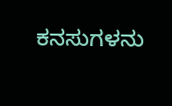ಕನಸುಗಳನು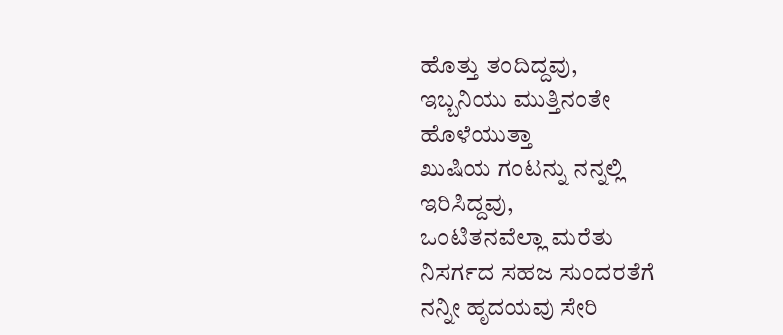ಹೊತ್ತು ತಂದಿದ್ದವು,
ಇಬ್ಬನಿಯು ಮುತ್ತಿನಂತೇ
ಹೊಳೆಯುತ್ತಾ
ಖುಷಿಯ ಗಂಟನ್ನು ನನ್ನಲ್ಲಿ
ಇರಿಸಿದ್ದವು,
ಒಂಟಿತನವೆಲ್ಲಾ ಮರೆತು
ನಿಸರ್ಗದ ಸಹಜ ಸುಂದರತೆಗೆ
ನನ್ನೀ ಹೃದಯವು ಸೇರಿ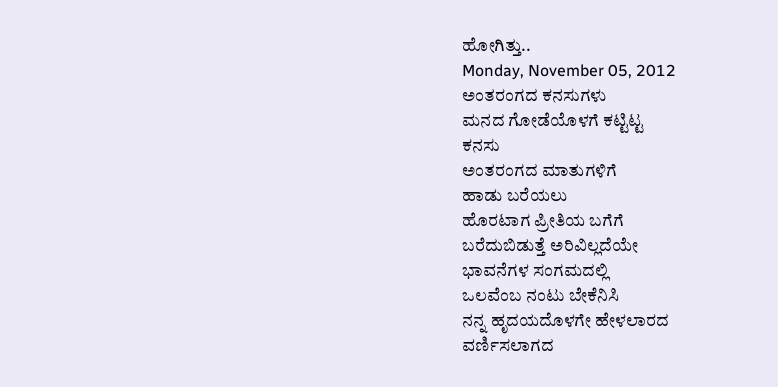ಹೋಗಿತ್ತು..
Monday, November 05, 2012
ಅಂತರಂಗದ ಕನಸುಗಳು
ಮನದ ಗೋಡೆಯೊಳಗೆ ಕಟ್ಟಿಟ್ಟ
ಕನಸು
ಅಂತರಂಗದ ಮಾತುಗಳಿಗೆ
ಹಾಡು ಬರೆಯಲು
ಹೊರಟಾಗ ಪ್ರೀತಿಯ ಬಗೆಗೆ
ಬರೆದುಬಿಡುತ್ತೆ ಅರಿವಿಲ್ಲದೆಯೇ
ಭಾವನೆಗಳ ಸಂಗಮದಲ್ಲಿ
ಒಲವೆಂಬ ನಂಟು ಬೇಕೆನಿಸಿ
ನನ್ನ ಹೃದಯದೊಳಗೇ ಹೇಳಲಾರದ
ವರ್ಣಿಸಲಾಗದ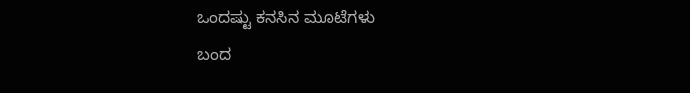ಒಂದಷ್ಟು ಕನಸಿನ ಮೂಟೆಗಳು
ಬಂದ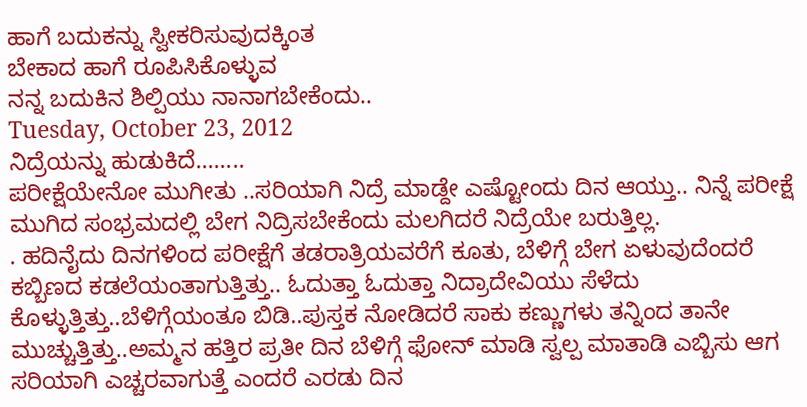ಹಾಗೆ ಬದುಕನ್ನು ಸ್ವೀಕರಿಸುವುದಕ್ಕಿಂತ
ಬೇಕಾದ ಹಾಗೆ ರೂಪಿಸಿಕೊಳ್ಳುವ
ನನ್ನ ಬದುಕಿನ ಶಿಲ್ಪಿಯು ನಾನಾಗಬೇಕೆಂದು..
Tuesday, October 23, 2012
ನಿದ್ರೆಯನ್ನು ಹುಡುಕಿದೆ........
ಪರೀಕ್ಷೆಯೇನೋ ಮುಗೀತು ..ಸರಿಯಾಗಿ ನಿದ್ರೆ ಮಾಡ್ದೇ ಎಷ್ಟೋಂದು ದಿನ ಆಯ್ತು.. ನಿನ್ನೆ ಪರೀಕ್ಷೆ ಮುಗಿದ ಸಂಭ್ರಮದಲ್ಲಿ ಬೇಗ ನಿದ್ರಿಸಬೇಕೆಂದು ಮಲಗಿದರೆ ನಿದ್ರೆಯೇ ಬರುತ್ತಿಲ್ಲ.
. ಹದಿನೈದು ದಿನಗಳಿಂದ ಪರೀಕ್ಷೆಗೆ ತಡರಾತ್ರಿಯವರೆಗೆ ಕೂತು, ಬೆಳಿಗ್ಗೆ ಬೇಗ ಏಳುವುದೆಂದರೆ ಕಬ್ಬಿಣದ ಕಡಲೆಯಂತಾಗುತ್ತಿತ್ತು.. ಓದುತ್ತಾ ಓದುತ್ತಾ ನಿದ್ರಾದೇವಿಯು ಸೆಳೆದು ಕೊಳ್ಳುತ್ತಿತ್ತು..ಬೆಳಿಗ್ಗೆಯಂತೂ ಬಿಡಿ..ಪುಸ್ತಕ ನೋಡಿದರೆ ಸಾಕು ಕಣ್ಣುಗಳು ತನ್ನಿಂದ ತಾನೇ ಮುಚ್ಚುತ್ತಿತ್ತು..ಅಮ್ಮನ ಹತ್ತಿರ ಪ್ರತೀ ದಿನ ಬೆಳಿಗ್ಗೆ ಫೋನ್ ಮಾಡಿ ಸ್ವಲ್ಪ ಮಾತಾಡಿ ಎಬ್ಬಿಸು ಆಗ ಸರಿಯಾಗಿ ಎಚ್ಚರವಾಗುತ್ತೆ ಎಂದರೆ ಎರಡು ದಿನ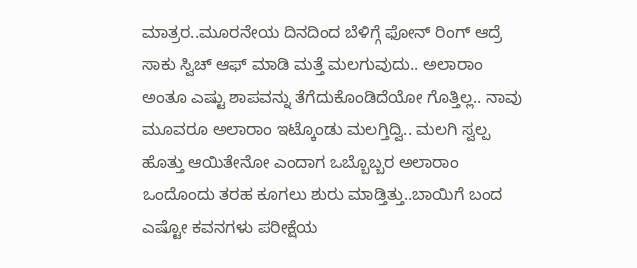ಮಾತ್ರರ..ಮೂರನೇಯ ದಿನದಿಂದ ಬೆಳಿಗ್ಗೆ ಫೋನ್ ರಿಂಗ್ ಆದ್ರೆ ಸಾಕು ಸ್ವಿಚ್ ಆಫ್ ಮಾಡಿ ಮತ್ತೆ ಮಲಗುವುದು.. ಅಲಾರಾಂ ಅಂತೂ ಎಷ್ಟು ಶಾಪವನ್ನು ತೆಗೆದುಕೊಂಡಿದೆಯೋ ಗೊತ್ತಿಲ್ಲ.. ನಾವು ಮೂವರೂ ಅಲಾರಾಂ ಇಟ್ಕೊಂಡು ಮಲಗ್ತಿದ್ವಿ.. ಮಲಗಿ ಸ್ವಲ್ಪ ಹೊತ್ತು ಆಯಿತೇನೋ ಎಂದಾಗ ಒಬ್ಬೊಬ್ಬರ ಅಲಾರಾಂ ಒಂದೊಂದು ತರಹ ಕೂಗಲು ಶುರು ಮಾಡ್ತಿತ್ತು..ಬಾಯಿಗೆ ಬಂದ ಎಷ್ಟೋ ಕವನಗಳು ಪರೀಕ್ಷೆಯ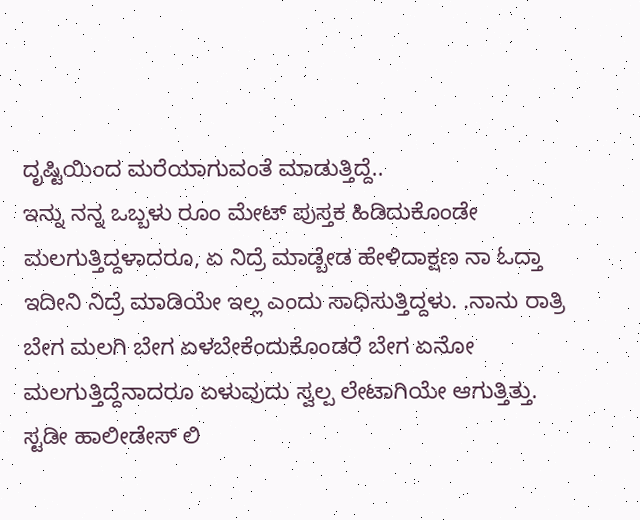ದೃಷ್ಟಿಯಿಂದ ಮರೆಯಾಗುವಂತೆ ಮಾಡುತ್ತಿದ್ದೆ..
ಇನ್ನು ನನ್ನ ಒಬ್ಬಳು ರೂಂ ಮೇಟ್ ಪುಸ್ತಕ ಹಿಡಿದುಕೊಂಡೇ ಮಲಗುತ್ತಿದ್ದಳಾದರೂ, ಏ ನಿದ್ರೆ ಮಾಡ್ಬೇಡ ಹೇಳಿದಾಕ್ಷಣ ನಾ ಓದ್ತಾ ಇದೀನಿ ನಿದ್ರೆ ಮಾಡಿಯೇ ಇಲ್ಲ ಎಂದು ಸಾಧಿಸುತ್ತಿದ್ದಳು. .ನಾನು ರಾತ್ರಿ ಬೇಗ ಮಲಗಿ ಬೇಗ ಏಳಬೇಕೆಂದುಕೊಂಡರೆ ಬೇಗ ಏನೋ ಮಲಗುತ್ತಿದ್ದೆನಾದರೂ ಏಳುವುದು ಸ್ವಲ್ಪ ಲೇಟಾಗಿಯೇ ಆಗುತ್ತಿತ್ತು.
ಸ್ಟಡೀ ಹಾಲೀಡೇಸ್ ಲಿ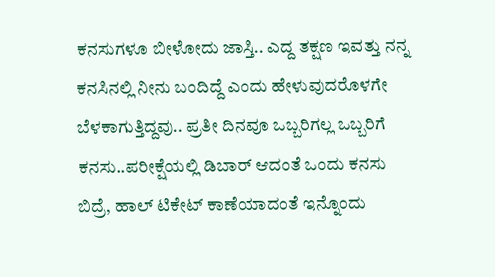ಕನಸುಗಳೂ ಬೀಳೋದು ಜಾಸ್ತಿ.. ಎದ್ದ ತಕ್ಷಣ ಇವತ್ತು ನನ್ನ ಕನಸಿನಲ್ಲಿ ನೀನು ಬಂದಿದ್ದೆ ಎಂದು ಹೇಳುವುದರೊಳಗೇ ಬೆಳಕಾಗುತ್ತಿದ್ದವು.. ಪ್ರತೀ ದಿನವೂ ಒಬ್ಬರಿಗಲ್ಲ ಒಬ್ಬರಿಗೆ ಕನಸು..ಪರೀಕ್ಷೆಯಲ್ಲಿ ಡಿಬಾರ್ ಆದಂತೆ ಒಂದು ಕನಸು ಬಿದ್ರೆ, ಹಾಲ್ ಟಿಕೇಟ್ ಕಾಣೆಯಾದಂತೆ ಇನ್ನೊಂದು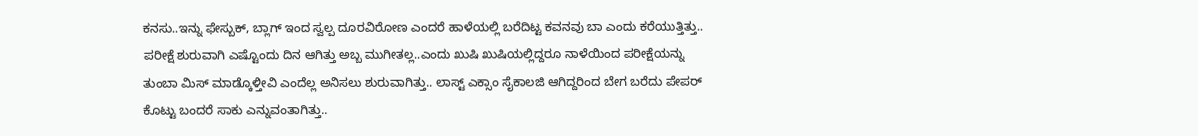ಕನಸು..ಇನ್ನು ಫೇಸ್ಬುಕ್, ಬ್ಲಾಗ್ ಇಂದ ಸ್ವಲ್ಪ ದೂರವಿರೋಣ ಎಂದರೆ ಹಾಳೆಯಲ್ಲಿ ಬರೆದಿಟ್ಟ ಕವನವು ಬಾ ಎಂದು ಕರೆಯುತ್ತಿತ್ತು..
ಪರೀಕ್ಷೆ ಶುರುವಾಗಿ ಎಷ್ಟೊಂದು ದಿನ ಆಗಿತ್ತು ಅಬ್ಬ ಮುಗೀತಲ್ಲ..ಎಂದು ಖುಷಿ ಖುಷಿಯಲ್ಲಿದ್ದರೂ ನಾಳೆಯಿಂದ ಪರೀಕ್ಷೆಯನ್ನು ತುಂಬಾ ಮಿಸ್ ಮಾಡ್ಕೊಳ್ತೀವಿ ಎಂದೆಲ್ಲ ಅನಿಸಲು ಶುರುವಾಗಿತ್ತು.. ಲಾಸ್ಟ್ ಎಕ್ಸಾಂ ಸೈಕಾಲಜಿ ಆಗಿದ್ದರಿಂದ ಬೇಗ ಬರೆದು ಪೇಪರ್ ಕೊಟ್ಟು ಬಂದರೆ ಸಾಕು ಎನ್ನುವಂತಾಗಿತ್ತು..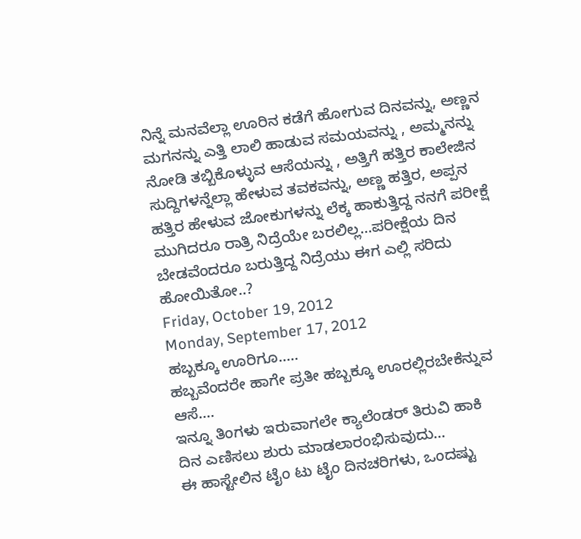ನಿನ್ನೆ ಮನವೆಲ್ಲಾ ಊರಿನ ಕಡೆಗೆ ಹೋಗುವ ದಿನವನ್ನು, ಅಣ್ಣನ ಮಗನನ್ನು ಎತ್ತಿ ಲಾಲಿ ಹಾಡುವ ಸಮಯವನ್ನು , ಅಮ್ಮನನ್ನು ನೋಡಿ ತಬ್ಬಿಕೊಳ್ಳುವ ಆಸೆಯನ್ನು , ಅತ್ತಿಗೆ ಹತ್ತಿರ ಕಾಲೇಜಿನ ಸುದ್ದಿಗಳನ್ನೆಲ್ಲಾ ಹೇಳುವ ತವಕವನ್ನು, ಅಣ್ಣ ಹತ್ತಿರ, ಅಪ್ಪನ ಹತ್ತಿರ ಹೇಳುವ ಜೋಕುಗಳನ್ನು ಲೆಕ್ಕ ಹಾಕುತ್ತಿದ್ದ ನನಗೆ ಪರೀಕ್ಷೆ ಮುಗಿದರೂ ರಾತ್ರಿ ನಿದ್ರೆಯೇ ಬರಲಿಲ್ಲ...ಪರೀಕ್ಷೆಯ ದಿನ ಬೇಡವೆಂದರೂ ಬರುತ್ತಿದ್ದ ನಿದ್ರೆಯು ಈಗ ಎಲ್ಲಿ ಸರಿದು ಹೋಯಿತೋ..?
Friday, October 19, 2012
Monday, September 17, 2012
ಹಬ್ಬಕ್ಕೂ ಊರಿಗೂ.....
ಹಬ್ಬವೆಂದರೇ ಹಾಗೇ ಪ್ರತೀ ಹಬ್ಬಕ್ಕೂ ಊರಲ್ಲಿರಬೇಕೆನ್ನುವ ಆಸೆ....
ಇನ್ನೂ ತಿಂಗಳು ಇರುವಾಗಲೇ ಕ್ಯಾಲೆಂಡರ್ ತಿರುವಿ ಹಾಕಿ
ದಿನ ಎಣಿಸಲು ಶುರು ಮಾಡಲಾರಂಭಿಸುವುದು...
ಈ ಹಾಸ್ಟೇಲಿನ ಟೈಂ ಟು ಟೈಂ ದಿನಚರಿಗಳು, ಒಂದಷ್ಟು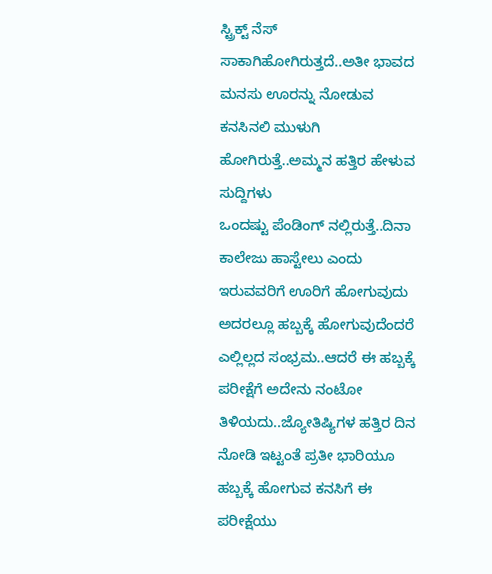ಸ್ಟ್ರಿಕ್ಟ್ ನೆಸ್
ಸಾಕಾಗಿಹೋಗಿರುತ್ತದೆ..ಅತೀ ಭಾವದ ಮನಸು ಊರನ್ನು ನೋಡುವ
ಕನಸಿನಲಿ ಮುಳುಗಿ ಹೋಗಿರುತ್ತೆ..ಅಮ್ಮನ ಹತ್ತಿರ ಹೇಳುವ ಸುದ್ದಿಗಳು
ಒಂದಷ್ಟು ಪೆಂಡಿಂಗ್ ನಲ್ಲಿರುತ್ತೆ..ದಿನಾ ಕಾಲೇಜು ಹಾಸ್ಟೇಲು ಎಂದು
ಇರುವವರಿಗೆ ಊರಿಗೆ ಹೋಗುವುದು ಅದರಲ್ಲೂ ಹಬ್ಬಕ್ಕೆ ಹೋಗುವುದೆಂದರೆ
ಎಲ್ಲಿಲ್ಲದ ಸಂಭ್ರಮ..ಆದರೆ ಈ ಹಬ್ಬಕ್ಕೆ ಪರೀಕ್ಷೆಗೆ ಅದೇನು ನಂಟೋ
ತಿಳಿಯದು..ಜ್ಯೋತಿಷ್ಯಿಗಳ ಹತ್ತಿರ ದಿನ ನೋಡಿ ಇಟ್ಟಂತೆ ಪ್ರತೀ ಭಾರಿಯೂ
ಹಬ್ಬಕ್ಕೆ ಹೋಗುವ ಕನಸಿಗೆ ಈ ಪರೀಕ್ಷೆಯು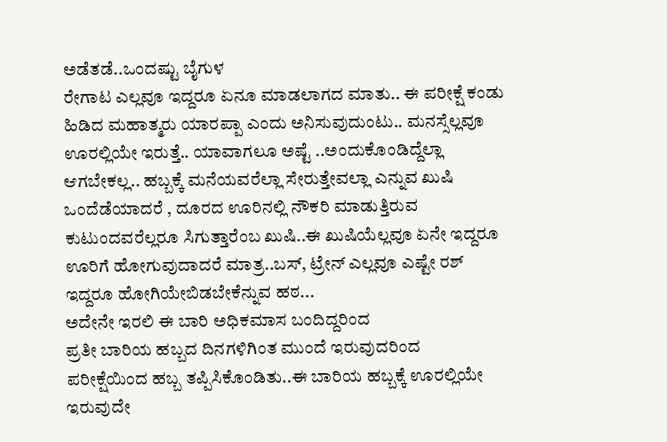ಅಡೆತಡೆ..ಒಂದಷ್ಟು ಬೈಗುಳ
ರೇಗಾಟ ಎಲ್ಲವೂ ಇದ್ದರೂ ಏನೂ ಮಾಡಲಾಗದ ಮಾತು.. ಈ ಪರೀಕ್ಷೆ ಕಂಡು
ಹಿಡಿದ ಮಹಾತ್ಮರು ಯಾರಪ್ಪಾ ಎಂದು ಅನಿಸುವುದುಂಟು.. ಮನಸ್ಸೆಲ್ಲವೂ
ಊರಲ್ಲಿಯೇ ಇರುತ್ತೆ.. ಯಾವಾಗಲೂ ಅಷ್ಟೆ ..ಅಂದುಕೊಂಡಿದ್ದೆಲ್ಲಾ
ಆಗಬೇಕಲ್ಲ.. ಹಬ್ಬಕ್ಕೆ ಮನೆಯವರೆಲ್ಲಾ ಸೇರುತ್ತೇವಲ್ಲಾ ಎನ್ನುವ ಖುಷಿ
ಒಂದೆಡೆಯಾದರೆ , ದೂರದ ಊರಿನಲ್ಲಿ ನೌಕರಿ ಮಾಡುತ್ತಿರುವ
ಕುಟುಂದವರೆಲ್ಲರೂ ಸಿಗುತ್ತಾರೆಂಬ ಖುಷಿ..ಈ ಖುಷಿಯೆಲ್ಲವೂ ಏನೇ ಇದ್ದರೂ
ಊರಿಗೆ ಹೋಗುವುದಾದರೆ ಮಾತ್ರ..ಬಸ್, ಟ್ರೇನ್ ಎಲ್ಲವೂ ಎಷ್ಟೇ ರಶ್
ಇದ್ದರೂ ಹೋಗಿಯೇಬಿಡಬೇಕೆನ್ನುವ ಹಠ...
ಅದೇನೇ ಇರಲಿ ಈ ಬಾರಿ ಅಧಿಕಮಾಸ ಬಂದಿದ್ದರಿಂದ
ಪ್ರತೀ ಬಾರಿಯ ಹಬ್ಬದ ದಿನಗಳಿಗಿಂತ ಮುಂದೆ ಇರುವುದರಿಂದ
ಪರೀಕ್ಷೆಯಿಂದ ಹಬ್ಬ ತಪ್ಪಿಸಿಕೊಂಡಿತು..ಈ ಬಾರಿಯ ಹಬ್ಬಕ್ಕೆ ಊರಲ್ಲಿಯೇ
ಇರುವುದೇ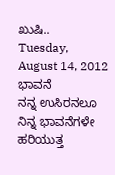ಖುಷಿ..
Tuesday, August 14, 2012
ಭಾವನೆ
ನನ್ನ ಉಸಿರನಲೂ ನಿನ್ನ ಭಾವನೆಗಳೇ ಹರಿಯುತ್ತ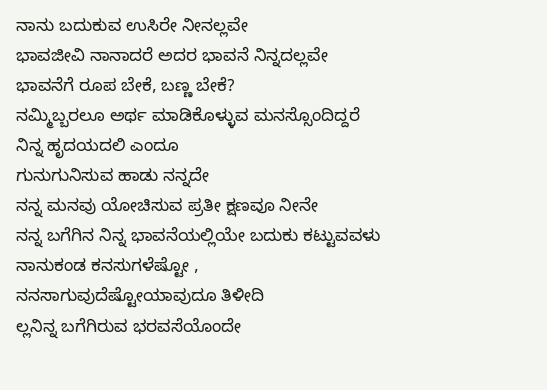ನಾನು ಬದುಕುವ ಉಸಿರೇ ನೀನಲ್ಲವೇ
ಭಾವಜೀವಿ ನಾನಾದರೆ ಅದರ ಭಾವನೆ ನಿನ್ನದಲ್ಲವೇ
ಭಾವನೆಗೆ ರೂಪ ಬೇಕೆ, ಬಣ್ಣ ಬೇಕೆ?
ನಮ್ಮಿಬ್ಬರಲೂ ಅರ್ಥ ಮಾಡಿಕೊಳ್ಳುವ ಮನಸ್ಸೊಂದಿದ್ದರೆ
ನಿನ್ನ ಹೃದಯದಲಿ ಎಂದೂ
ಗುನುಗುನಿಸುವ ಹಾಡು ನನ್ನದೇ
ನನ್ನ ಮನವು ಯೋಚಿಸುವ ಪ್ರತೀ ಕ್ಷಣವೂ ನೀನೇ
ನನ್ನ ಬಗೆಗಿನ ನಿನ್ನ ಭಾವನೆಯಲ್ಲಿಯೇ ಬದುಕು ಕಟ್ಟುವವಳು
ನಾನುಕಂಡ ಕನಸುಗಳೆಷ್ಟೋ ,
ನನಸಾಗುವುದೆಷ್ಟೋಯಾವುದೂ ತಿಳೀದಿ
ಲ್ಲನಿನ್ನ ಬಗೆಗಿರುವ ಭರವಸೆಯೊಂದೇ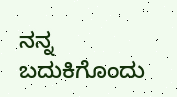ನನ್ನ ಬದುಕಿಗೊಂದು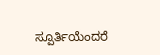ಸ್ಪೂರ್ತಿಯೆಂದರೆ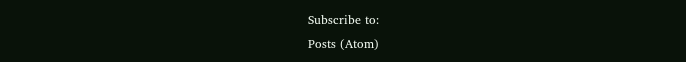Subscribe to:
Posts (Atom)